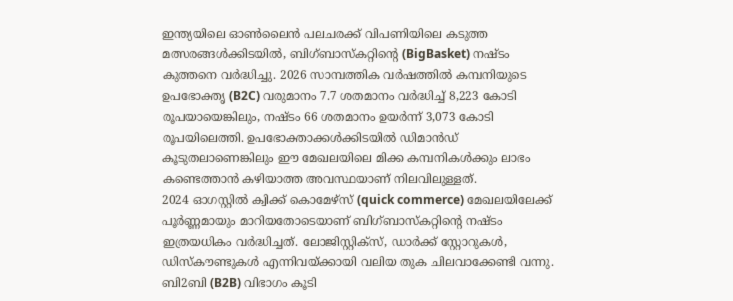ഇന്ത്യയിലെ ഓൺലൈൻ പലചരക്ക് വിപണിയിലെ കടുത്ത മത്സരങ്ങൾക്കിടയിൽ, ബിഗ്ബാസ്കറ്റിന്റെ (BigBasket) നഷ്ടം കുത്തനെ വർദ്ധിച്ചു. 2026 സാമ്പത്തിക വർഷത്തിൽ കമ്പനിയുടെ ഉപഭോക്തൃ (B2C) വരുമാനം 7.7 ശതമാനം വർദ്ധിച്ച് 8,223 കോടി രൂപയായെങ്കിലും, നഷ്ടം 66 ശതമാനം ഉയർന്ന് 3,073 കോടി രൂപയിലെത്തി. ഉപഭോക്താക്കൾക്കിടയിൽ ഡിമാൻഡ് കൂടുതലാണെങ്കിലും ഈ മേഖലയിലെ മിക്ക കമ്പനികൾക്കും ലാഭം കണ്ടെത്താൻ കഴിയാത്ത അവസ്ഥയാണ് നിലവിലുള്ളത്.
2024 ഓഗസ്റ്റിൽ ക്വിക്ക് കൊമേഴ്സ് (quick commerce) മേഖലയിലേക്ക് പൂർണ്ണമായും മാറിയതോടെയാണ് ബിഗ്ബാസ്കറ്റിന്റെ നഷ്ടം ഇത്രയധികം വർദ്ധിച്ചത്. ലോജിസ്റ്റിക്സ്, ഡാർക്ക് സ്റ്റോറുകൾ, ഡിസ്കൗണ്ടുകൾ എന്നിവയ്ക്കായി വലിയ തുക ചിലവാക്കേണ്ടി വന്നു. ബി2ബി (B2B) വിഭാഗം കൂടി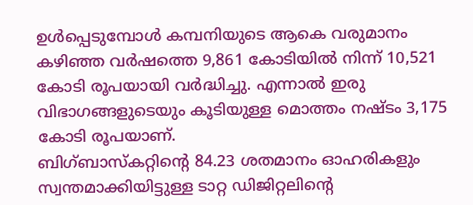ഉൾപ്പെടുമ്പോൾ കമ്പനിയുടെ ആകെ വരുമാനം കഴിഞ്ഞ വർഷത്തെ 9,861 കോടിയിൽ നിന്ന് 10,521 കോടി രൂപയായി വർദ്ധിച്ചു. എന്നാൽ ഇരു വിഭാഗങ്ങളുടെയും കൂടിയുള്ള മൊത്തം നഷ്ടം 3,175 കോടി രൂപയാണ്.
ബിഗ്ബാസ്കറ്റിന്റെ 84.23 ശതമാനം ഓഹരികളും സ്വന്തമാക്കിയിട്ടുള്ള ടാറ്റ ഡിജിറ്റലിന്റെ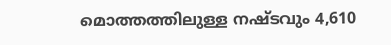മൊത്തത്തിലുള്ള നഷ്ടവും 4,610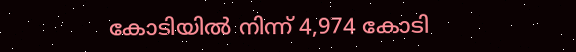കോടിയിൽ നിന്ന് 4,974 കോടി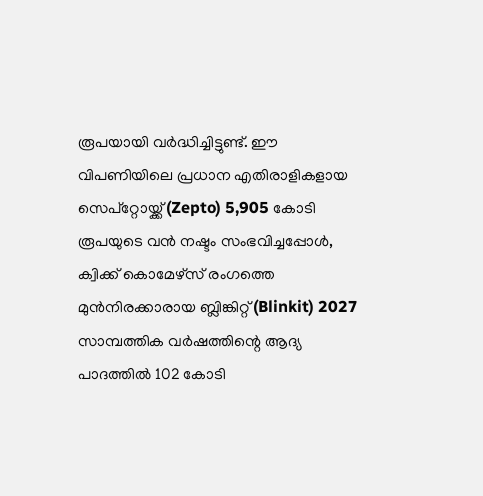രൂപയായി വർദ്ധിച്ചിട്ടുണ്ട്. ഈ വിപണിയിലെ പ്രധാന എതിരാളികളായ സെപ്റ്റോയ്ക്ക് (Zepto) 5,905 കോടി രൂപയുടെ വൻ നഷ്ടം സംഭവിച്ചപ്പോൾ, ക്വിക്ക് കൊമേഴ്സ് രംഗത്തെ മുൻനിരക്കാരായ ബ്ലിങ്കിറ്റ് (Blinkit) 2027 സാമ്പത്തിക വർഷത്തിന്റെ ആദ്യ പാദത്തിൽ 102 കോടി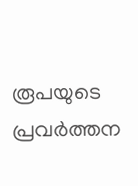രൂപയുടെ പ്രവർത്തന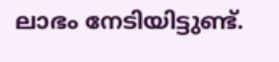ലാഭം നേടിയിട്ടുണ്ട്.